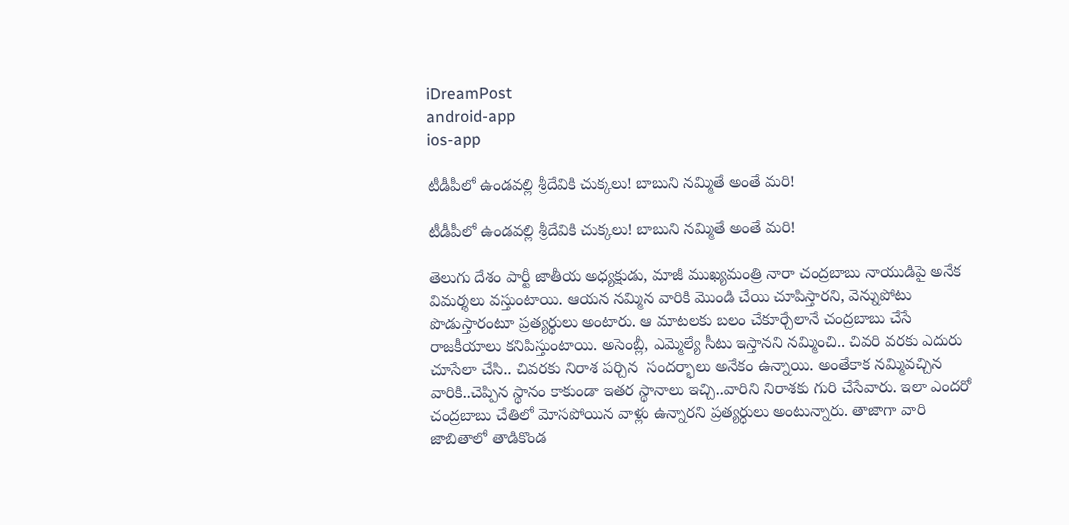iDreamPost
android-app
ios-app

టీడీపీలో ఉండవల్లి శ్రీదేవికి చుక్కలు! బాబుని నమ్మితే అంతే మరి!

టీడీపీలో ఉండవల్లి శ్రీదేవికి చుక్కలు! బాబుని నమ్మితే అంతే మరి!

తెలుగు దేశం పార్టీ జాతీయ అధ్యక్షుడు, మాజీ ముఖ్యమంత్రి నారా చంద్రబాబు నాయుడిపై అనేక విమర్శలు వస్తుంటాయి. ఆయన నమ్మిన వారికి మొండి చేయి చూపిస్తారని, వెన్నుపోటు పొడుస్తారంటూ ప్రత్యర్థులు అంటారు. ఆ మాటలకు బలం చేకూర్చేలానే చంద్రబాబు చేసే రాజకీయాలు కనిపిస్తుంటాయి. అసెంబ్లీ, ఎమ్మెల్యే సీటు ఇస్తానని నమ్మించి.. చివరి వరకు ఎదురు చూసేలా చేసి.. చివరకు నిరాశ పర్చిన  సందర్భాలు అనేకం ఉన్నాయి. అంతేకాక నమ్మివచ్చిన వారికి..చెప్పిన స్థానం కాకుండా ఇతర స్థానాలు ఇచ్చి..వారిని నిరాశకు గురి చేసేవారు. ఇలా ఎందరో చంద్రబాబు చేతిలో మోసపోయిన వాళ్లు ఉన్నారని ప్రత్యర్ధులు అంటున్నారు. తాజాగా వారి జాబితాలో తాడికొండ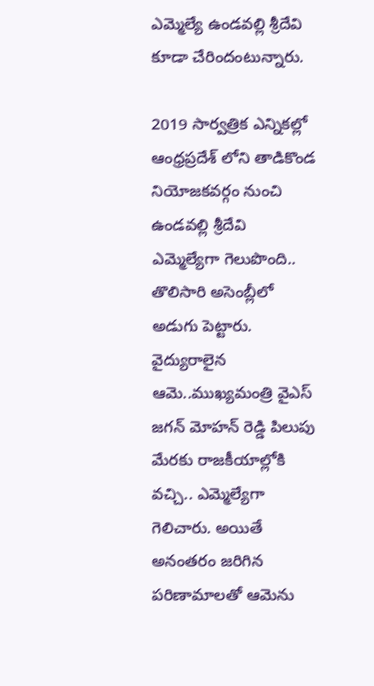ఎమ్మెల్యే ఉండవల్లి శ్రీదేవి కూడా చేరిందంటున్నారు.

2019 సార్వత్రిక ఎన్నికల్లో ఆంధ్రప్రదేశ్ లోని తాడికొండ నియోజకవర్గం నుంచి  ఉండవల్లి శ్రీదేవి ఎమ్మెల్యేగా గెలుపొంది.. తొలిసారి అసెంబ్లీలో అడుగు పెట్టారు. వైద్యురాలైన ఆమె..ముఖ్యమంత్రి వైఎస్ జగన్ మోహన్ రెడ్డి పిలుపు మేరకు రాజకీయాల్లోకి వచ్చి.. ఎమ్మెల్యేగా గెలిచారు. అయితే అనంతరం జరిగిన పరిణామాలతో ఆమెను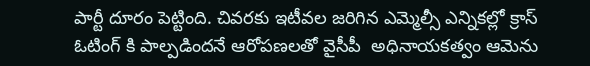పార్టీ దూరం పెట్టింది. చివరకు ఇటీవల జరిగిన ఎమ్మెల్సీ ఎన్నికల్లో క్రాస్ ఓటింగ్ కి పాల్పడిందనే ఆరోపణలతో వైసీపీ  అధినాయకత్వం ఆమెను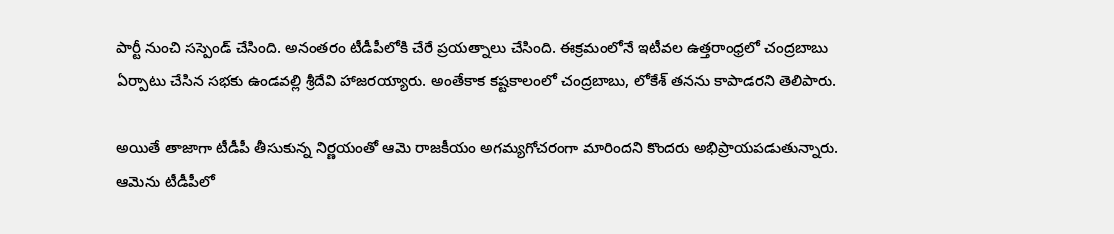పార్టీ నుంచి సస్పెండ్ చేసింది. అనంతరం టీడీపీలోకి చేరే ప్రయత్నాలు చేసింది. ఈక్రమంలోనే ఇటీవల ఉత్తరాంధ్రలో చంద్రబాబు ఏర్పాటు చేసిన సభకు ఉండవల్లి శ్రీదేవి హాజరయ్యారు. అంతేకాక కష్టకాలంలో చంద్రబాబు, లోకేశ్ తనను కాపాడరని తెలిపారు.

అయితే తాజాగా టీడీపీ తీసుకున్న నిర్ణయంతో ఆమె రాజకీయం అగమ్యగోచరంగా మారిందని కొందరు అభిప్రాయపడుతున్నారు. ఆమెను టీడీపీలో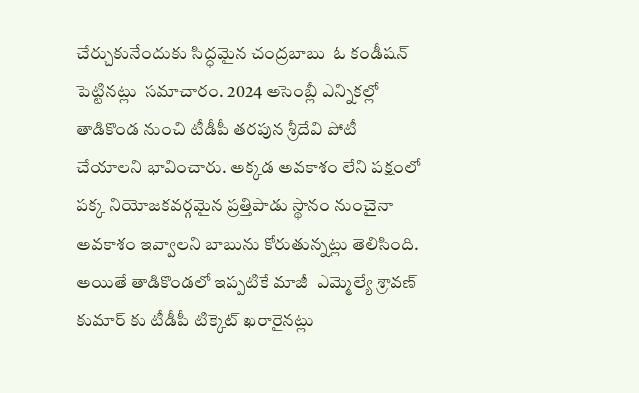చేర్చుకునేందుకు సిద్ధమైన చంద్రబాబు  ఓ కండీషన్ పెట్టినట్లు  సమాచారం. 2024 అసెంబ్లీ ఎన్నికల్లో తాడికొండ నుంచి టీడీపీ తరపున శ్రీదేవి పోటీ చేయాలని భావించారు. అక్కడ అవకాశం లేని పక్షంలో పక్క నియోజకవర్గమైన ప్రత్తిపాడు స్థానం నుంచైనా  అవకాశం ఇవ్వాలని బాబును కోరుతున్నట్లు తెలిసింది. అయితే తాడికొండలో ఇప్పటికే మాజీ  ఎమ్మెల్యే శ్రావణ్ కుమార్ కు టీడీపీ టిక్కెట్ ఖరారైనట్లు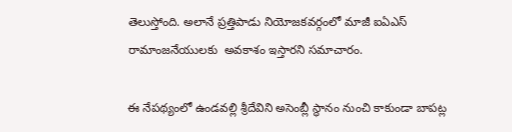తెలుస్తోంది. అలానే ప్రత్తిపాడు నియోజకవర్గంలో మాజీ ఐఏఎస్ రామాంజనేయులకు  అవకాశం ఇస్తారని సమాచారం.

ఈ నేపథ్యంలో ఉండవల్లి శ్రీదేవిని అసెంబ్లీ స్థానం నుంచి కాకుండా బాపట్ల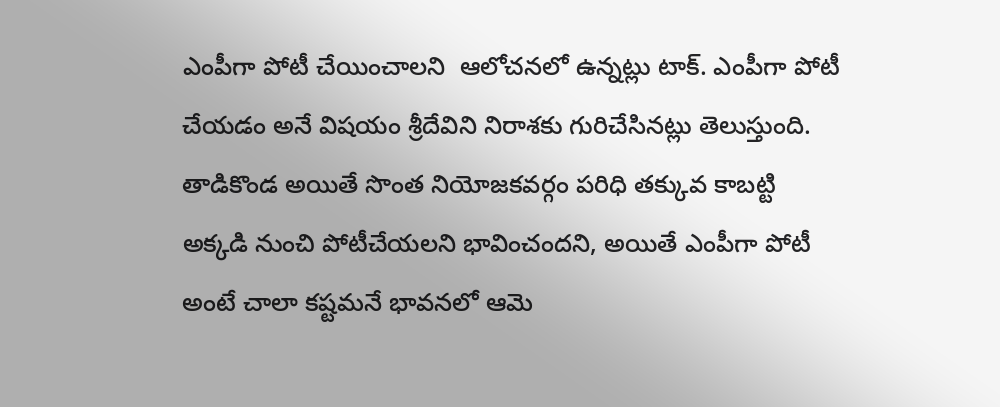ఎంపీగా పోటీ చేయించాలని  ఆలోచనలో ఉన్నట్లు టాక్. ఎంపీగా పోటీ చేయడం అనే విషయం శ్రీదేవిని నిరాశకు గురిచేసినట్లు తెలుస్తుంది. తాడికొండ అయితే సొంత నియోజకవర్గం పరిధి తక్కువ కాబట్టి అక్కడి నుంచి పోటీచేయలని భావించందని, అయితే ఎంపీగా పోటీ అంటే చాలా కష్టమనే భావనలో ఆమె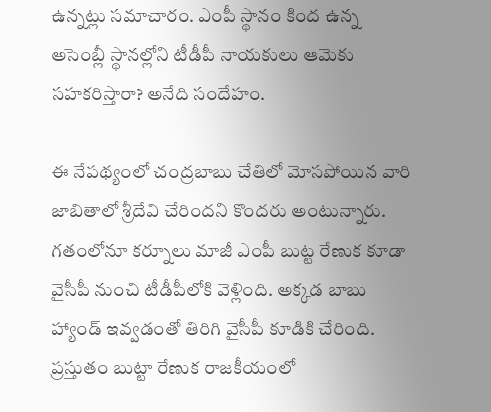ఉన్నట్లు సమాచారం. ఎంపీ స్థానం కింద ఉన్న అసెంబ్లీ స్థానల్లోని టీడీపీ నాయకులు ఆమెకు సహకరిస్తారా? అనేది సందేహం.

ఈ నేపథ్యంలో చంద్రబాబు చేతిలో మోసపోయిన వారి జాబితాలో శ్రీదేవి చేరిందని కొందరు అంటున్నారు. గతంలోనూ కర్నూలు మాజీ ఎంపీ బుట్ట రేణుక కూడా వైసీపీ నుంచి టీడీపీలోకి వెళ్లింది. అక్కడ బాబు హ్యాండ్ ఇవ్వడంతో తిరిగి వైసీపీ కూడికి చేరింది. ప్రస్తుతం బుట్టా రేణుక రాజకీయంలో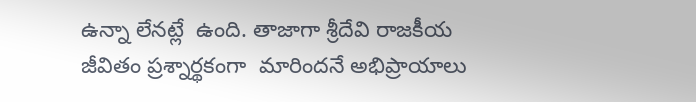ఉన్నా లేనట్లే  ఉంది. తాజాగా శ్రీదేవి రాజకీయ జీవితం ప్రశ్నార్థకంగా  మారిందనే అభిప్రాయాలు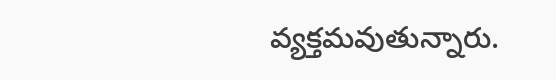వ్యక్తమవుతున్నారు.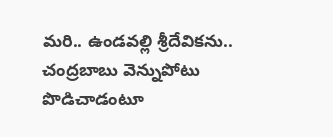మరి.. ఉండవల్లి శ్రీదేవికను.. చంద్రబాబు వెన్నుపోటు పొడిచాడంటూ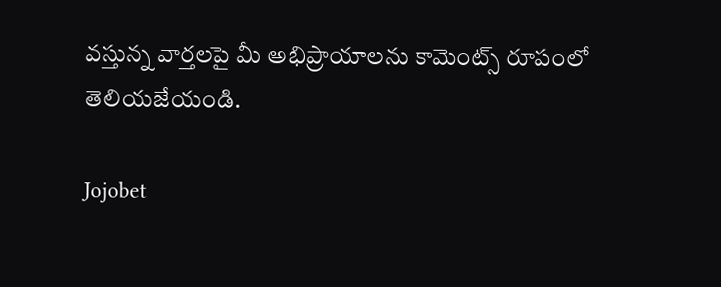వస్తున్న వార్తలపై మీ అభిప్రాయాలను కామెంట్స్ రూపంలో తెలియజేయండి.

Jojobet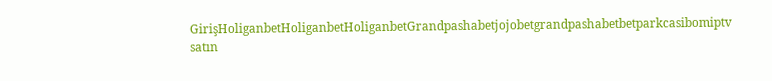GirişHoliganbetHoliganbetHoliganbetGrandpashabetjojobetgrandpashabetbetparkcasibomiptv satın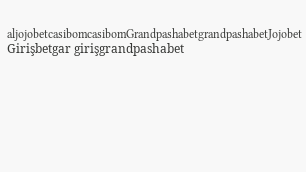aljojobetcasibomcasibomGrandpashabetgrandpashabetJojobet Girişbetgar girişgrandpashabet